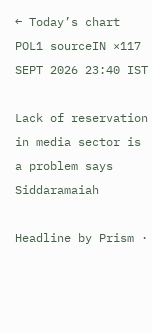← Today’s chart
POL1 sourceIN ×117 SEPT 2026 23:40 IST

Lack of reservation in media sector is a problem says Siddaramaiah

Headline by Prism ·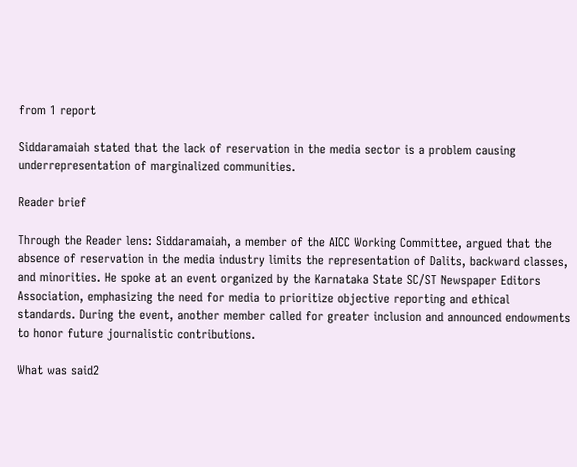from 1 report

Siddaramaiah stated that the lack of reservation in the media sector is a problem causing underrepresentation of marginalized communities.

Reader brief

Through the Reader lens: Siddaramaiah, a member of the AICC Working Committee, argued that the absence of reservation in the media industry limits the representation of Dalits, backward classes, and minorities. He spoke at an event organized by the Karnataka State SC/ST Newspaper Editors Association, emphasizing the need for media to prioritize objective reporting and ethical standards. During the event, another member called for greater inclusion and announced endowments to honor future journalistic contributions.

What was said2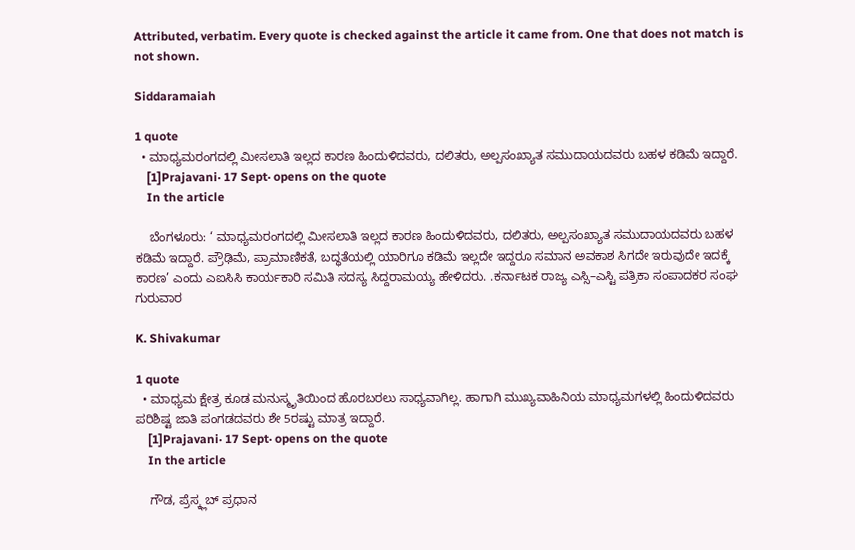Attributed, verbatim. Every quote is checked against the article it came from. One that does not match is not shown.

Siddaramaiah

1 quote
  • ಮಾಧ್ಯಮರಂಗದಲ್ಲಿ ಮೀಸಲಾತಿ ಇಲ್ಲದ ಕಾರಣ ಹಿಂದುಳಿದವರು, ದಲಿತರು, ಅಲ್ಪಸಂಖ್ಯಾತ ಸಮುದಾಯದವರು ಬಹಳ ಕಡಿಮೆ ಇದ್ದಾರೆ.
    [1]Prajavani· 17 Sept· opens on the quote
    In the article

    ಬೆಂಗಳೂರು: ‘ ಮಾಧ್ಯಮರಂಗದಲ್ಲಿ ಮೀಸಲಾತಿ ಇಲ್ಲದ ಕಾರಣ ಹಿಂದುಳಿದವರು, ದಲಿತರು, ಅಲ್ಪಸಂಖ್ಯಾತ ಸಮುದಾಯದವರು ಬಹಳ ಕಡಿಮೆ ಇದ್ದಾರೆ. ಪ್ರೌಢಿಮೆ, ಪ್ರಾಮಾಣಿಕತೆ, ಬದ್ಧತೆಯಲ್ಲಿ ಯಾರಿಗೂ ಕಡಿಮೆ ಇಲ್ಲದೇ ಇದ್ದರೂ ಸಮಾನ ಅವಕಾಶ ಸಿಗದೇ ಇರುವುದೇ ಇದಕ್ಕೆ ಕಾರಣ’ ಎಂದು ಎಐಸಿಸಿ ಕಾರ್ಯಕಾರಿ ಸಮಿತಿ ಸದಸ್ಯ ಸಿದ್ದರಾಮಯ್ಯ ಹೇಳಿದರು. .ಕರ್ನಾಟಕ ರಾಜ್ಯ ಎಸ್ಸಿ–ಎಸ್ಟಿ ಪತ್ರಿಕಾ ಸಂಪಾದಕರ ಸಂಘ ಗುರುವಾರ

K. Shivakumar

1 quote
  • ಮಾಧ್ಯಮ ಕ್ಷೇತ್ರ ಕೂಡ ಮನುಸ್ಮೃತಿಯಿಂದ ಹೊರಬರಲು ಸಾಧ್ಯವಾಗಿಲ್ಲ. ಹಾಗಾಗಿ ಮುಖ್ಯವಾಹಿನಿಯ ಮಾಧ್ಯಮಗಳಲ್ಲಿ ಹಿಂದುಳಿದವರು ಪರಿಶಿಷ್ಟ ಜಾತಿ ಪಂಗಡದವರು ಶೇ 5ರಷ್ಟು ಮಾತ್ರ ಇದ್ದಾರೆ.
    [1]Prajavani· 17 Sept· opens on the quote
    In the article

    ಗೌಡ, ಪ್ರೆಸ್ಕ್ಲಬ್ ಪ್ರಧಾನ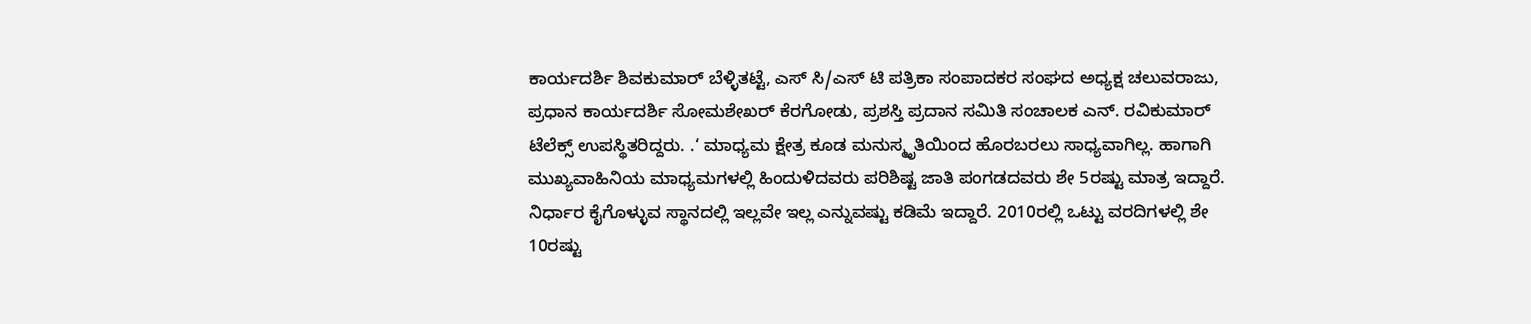ಕಾರ್ಯದರ್ಶಿ ಶಿವಕುಮಾರ್ ಬೆಳ್ಳಿತಟ್ಟೆ, ಎಸ್ ಸಿ/ಎಸ್ ಟಿ ಪತ್ರಿಕಾ ಸಂಪಾದಕರ ಸಂಘದ ಅಧ್ಯಕ್ಷ ಚಲುವರಾಜು, ಪ್ರಧಾನ ಕಾರ್ಯದರ್ಶಿ ಸೋಮಶೇಖರ್ ಕೆರಗೋಡು, ಪ್ರಶಸ್ತಿ ಪ್ರದಾನ ಸಮಿತಿ ಸಂಚಾಲಕ ಎನ್. ರವಿಕುಮಾರ್ ಟೆಲೆಕ್ಸ್ ಉಪಸ್ಥಿತರಿದ್ದರು. .‘ ಮಾಧ್ಯಮ ಕ್ಷೇತ್ರ ಕೂಡ ಮನುಸ್ಮೃತಿಯಿಂದ ಹೊರಬರಲು ಸಾಧ್ಯವಾಗಿಲ್ಲ. ಹಾಗಾಗಿ ಮುಖ್ಯವಾಹಿನಿಯ ಮಾಧ್ಯಮಗಳಲ್ಲಿ ಹಿಂದುಳಿದವರು ಪರಿಶಿಷ್ಟ ಜಾತಿ ಪಂಗಡದವರು ಶೇ 5ರಷ್ಟು ಮಾತ್ರ ಇದ್ದಾರೆ. ನಿರ್ಧಾರ ಕೈಗೊಳ್ಳುವ ಸ್ಥಾನದಲ್ಲಿ ಇಲ್ಲವೇ ಇಲ್ಲ ಎನ್ನುವಷ್ಟು ಕಡಿಮೆ ಇದ್ದಾರೆ. 2010ರಲ್ಲಿ ಒಟ್ಟು ವರದಿಗಳಲ್ಲಿ ಶೇ 10ರಷ್ಟು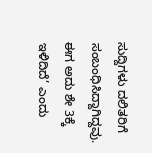ಸುದ್ದಿಗಳು ದಲಿತರಿಗೆ ಸಂಬಂಧಿಸಿದ್ದಾಗಿದ್ದವು. ಈಗ ಅದು ಶೇ 3ಕ್ಕೆ ಇಳಿದಿದೆ’ ಎಂದು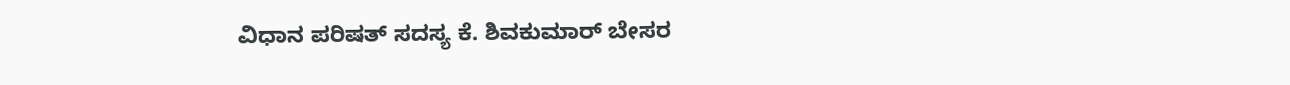ವಿಧಾನ ಪರಿಷತ್ ಸದಸ್ಯ ಕೆ. ಶಿವಕುಮಾರ್ ಬೇಸರ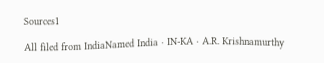Sources1

All filed from IndiaNamed India · IN-KA · A.R. Krishnamurthy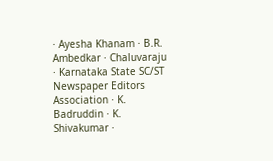· Ayesha Khanam · B.R. Ambedkar · Chaluvaraju · Karnataka State SC/ST Newspaper Editors Association · K. Badruddin · K. Shivakumar ·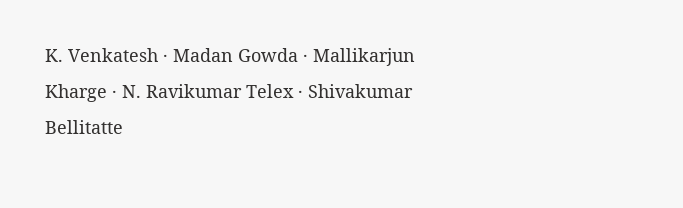K. Venkatesh · Madan Gowda · Mallikarjun Kharge · N. Ravikumar Telex · Shivakumar Bellitatte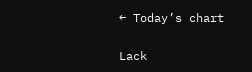← Today’s chart

Lack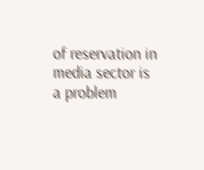of reservation in media sector is a problem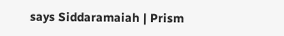says Siddaramaiah | Prism